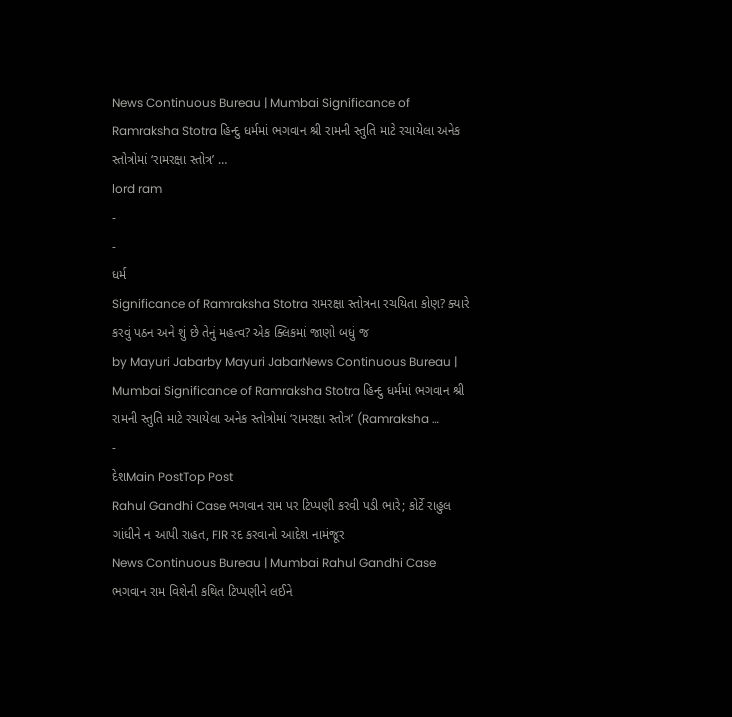News Continuous Bureau | Mumbai Significance of Ramraksha Stotra હિન્દુ ધર્મમાં ભગવાન શ્રી રામની સ્તુતિ માટે રચાયેલા અનેક સ્તોત્રોમાં ‘રામરક્ષા સ્તોત્ર’ …
lord ram
-
-
ધર્મ
Significance of Ramraksha Stotra રામરક્ષા સ્તોત્રના રચયિતા કોણ? ક્યારે કરવું પઠન અને શું છે તેનું મહત્વ? એક ક્લિકમાં જાણો બધું જ
by Mayuri Jabarby Mayuri JabarNews Continuous Bureau | Mumbai Significance of Ramraksha Stotra હિન્દુ ધર્મમાં ભગવાન શ્રી રામની સ્તુતિ માટે રચાયેલા અનેક સ્તોત્રોમાં ‘રામરક્ષા સ્તોત્ર’ (Ramraksha …
-
દેશMain PostTop Post
Rahul Gandhi Case ભગવાન રામ પર ટિપ્પણી કરવી પડી ભારે; કોર્ટે રાહુલ ગાંધીને ન આપી રાહત, FIR રદ કરવાનો આદેશ નામંજૂર
News Continuous Bureau | Mumbai Rahul Gandhi Case ભગવાન રામ વિશેની કથિત ટિપ્પણીને લઈને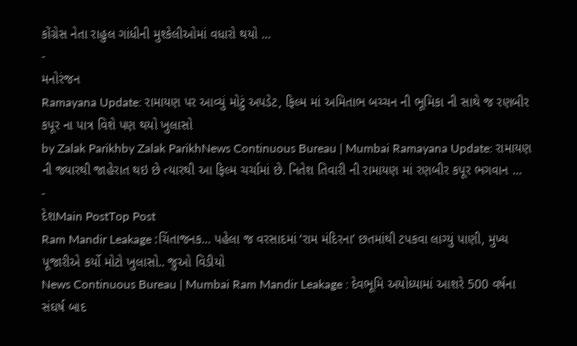કોંગ્રેસ નેતા રાહુલ ગાંધીની મુશ્કેલીઓમાં વધારો થયો …
-
મનોરંજન
Ramayana Update: રામાયણ પર આવ્યું મોટું અપડેટ, ફિલ્મ માં અમિતાભ બચ્ચન ની ભૂમિકા ની સાથે જ રણબીર કપૂર ના પાત્ર વિશે પણ થયો ખુલાસો
by Zalak Parikhby Zalak ParikhNews Continuous Bureau | Mumbai Ramayana Update: રામાયણ ની જ્યારથી જાહેરાત થઇ છે ત્યારથી આ ફિલ્મ ચર્ચામાં છે. નિતેશ તિવારી ની રામાયણ માં રણબીર કપૂર ભગવાન …
-
દેશMain PostTop Post
Ram Mandir Leakage :ચિંતાજનક… પહેલા જ વરસાદમાં ‘રામ મંદિરના’ છતમાંથી ટપકવા લાગ્યું પાણી, મુખ્ય પૂજારીએ કર્યો મોટો ખુલાસો.. જુઓ વિડીયો
News Continuous Bureau | Mumbai Ram Mandir Leakage : દેવભૂમિ અયોધ્યામાં આશરે 500 વર્ષના સંઘર્ષ બાદ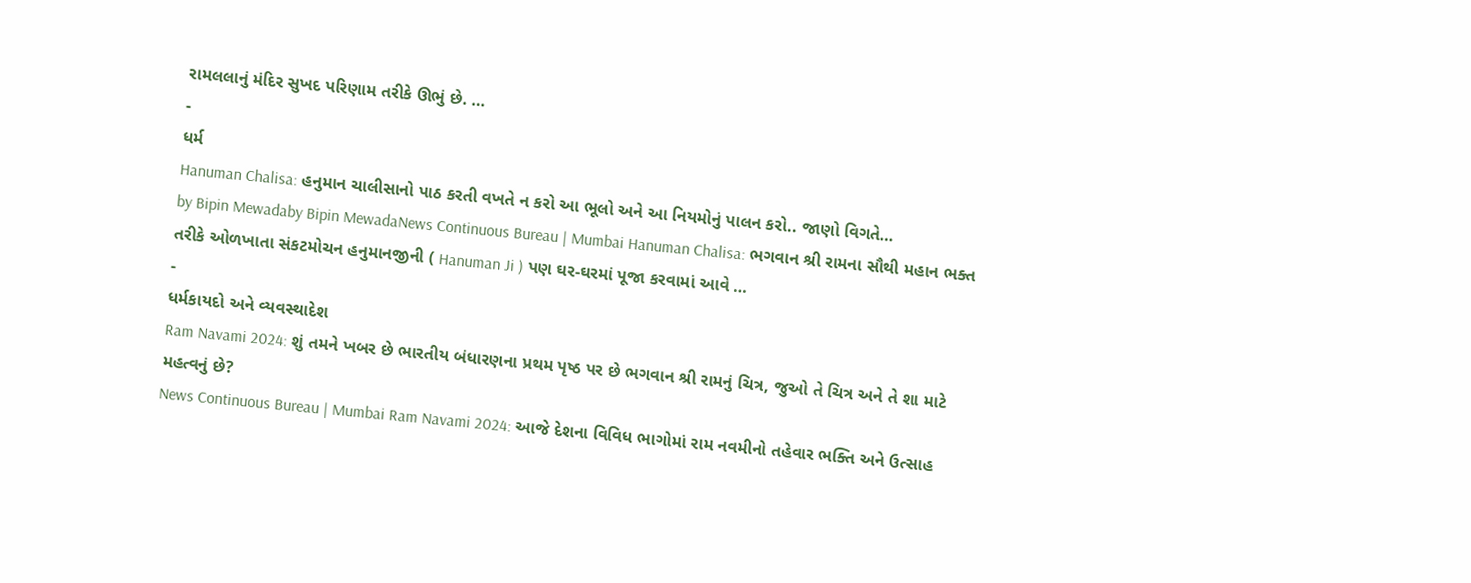રામલલાનું મંદિર સુખદ પરિણામ તરીકે ઊભું છે. …
-
ધર્મ
Hanuman Chalisa: હનુમાન ચાલીસાનો પાઠ કરતી વખતે ન કરો આ ભૂલો અને આ નિયમોનું પાલન કરો.. જાણો વિગતે…
by Bipin Mewadaby Bipin MewadaNews Continuous Bureau | Mumbai Hanuman Chalisa: ભગવાન શ્રી રામના સૌથી મહાન ભક્ત તરીકે ઓળખાતા સંકટમોચન હનુમાનજીની ( Hanuman Ji ) પણ ઘર-ઘરમાં પૂજા કરવામાં આવે …
-
ધર્મકાયદો અને વ્યવસ્થાદેશ
Ram Navami 2024: શું તમને ખબર છે ભારતીય બંધારણના પ્રથમ પૃષ્ઠ પર છે ભગવાન શ્રી રામનું ચિત્ર, જુઓ તે ચિત્ર અને તે શા માટે મહત્વનું છે?
News Continuous Bureau | Mumbai Ram Navami 2024: આજે દેશના વિવિધ ભાગોમાં રામ નવમીનો તહેવાર ભક્તિ અને ઉત્સાહ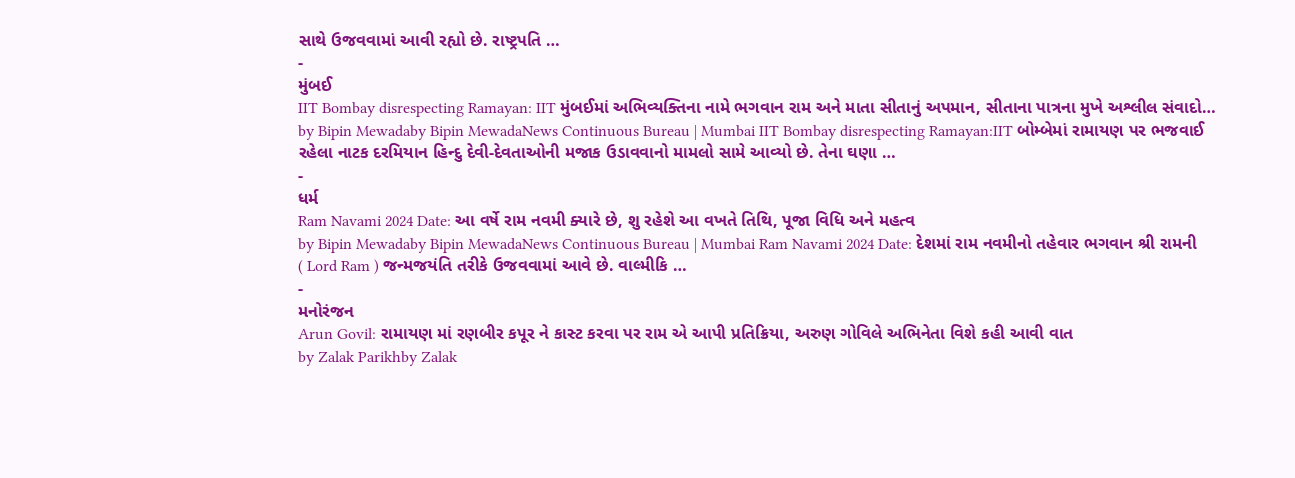સાથે ઉજવવામાં આવી રહ્યો છે. રાષ્ટ્રપતિ …
-
મુંબઈ
IIT Bombay disrespecting Ramayan: IIT મુંબઈમાં અભિવ્યક્તિના નામે ભગવાન રામ અને માતા સીતાનું અપમાન, સીતાના પાત્રના મુખે અશ્લીલ સંવાદો…
by Bipin Mewadaby Bipin MewadaNews Continuous Bureau | Mumbai IIT Bombay disrespecting Ramayan:IIT બોમ્બેમાં રામાયણ પર ભજવાઈ રહેલા નાટક દરમિયાન હિન્દુ દેવી-દેવતાઓની મજાક ઉડાવવાનો મામલો સામે આવ્યો છે. તેના ઘણા …
-
ધર્મ
Ram Navami 2024 Date: આ વર્ષે રામ નવમી ક્યારે છે, શુ રહેશે આ વખતે તિથિ, પૂજા વિધિ અને મહત્વ
by Bipin Mewadaby Bipin MewadaNews Continuous Bureau | Mumbai Ram Navami 2024 Date: દેશમાં રામ નવમીનો તહેવાર ભગવાન શ્રી રામની ( Lord Ram ) જન્મજયંતિ તરીકે ઉજવવામાં આવે છે. વાલ્મીકિ …
-
મનોરંજન
Arun Govil: રામાયણ માં રણબીર કપૂર ને કાસ્ટ કરવા પર રામ એ આપી પ્રતિક્રિયા, અરુણ ગોવિલે અભિનેતા વિશે કહી આવી વાત
by Zalak Parikhby Zalak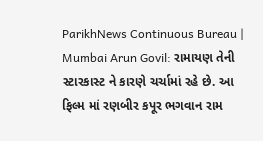ParikhNews Continuous Bureau | Mumbai Arun Govil: રામાયણ તેની સ્ટારકાસ્ટ ને કારણે ચર્ચામાં રહે છે. આ ફિલ્મ માં રણબીર કપૂર ભગવાન રામ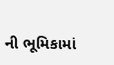ની ભૂમિકામાં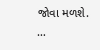જોવા મળશે. …